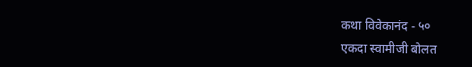कथा विवेकानंद - ५०
एकदा स्वामीजी बोलत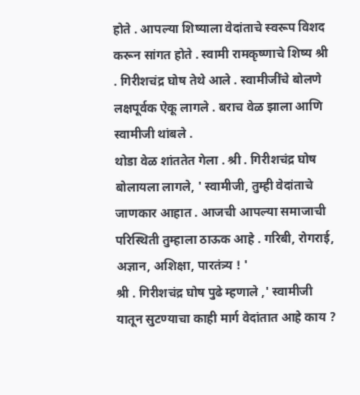होते . आपल्या शिष्याला वेदांताचे स्वरूप विशद करून सांगत होते . स्वामी रामकृष्णाचे शिष्य श्री . गिरीशचंद्र घोष तेथे आले . स्वामीजींचे बोलणे लक्षपूर्वक ऐकू लागले . बराच वेळ झाला आणि स्वामीजी थांबले .
थोडा वेळ शांततेत गेला . श्री . गिरीशचंद्र घोष बोलायला लागले, ' स्वामीजी, तुम्ही वेदांताचे जाणकार आहात . आजची आपल्या समाजाची परिस्थिती तुम्हाला ठाऊक आहे . गरिबी, रोगराई, अज्ञान, अशिक्षा, पारतंत्र्य ! '
श्री . गिरीशचंद्र घोष पुढे म्हणाले ,' स्वामीजी यातून सुटण्याचा काही मार्ग वेदांतात आहे काय ?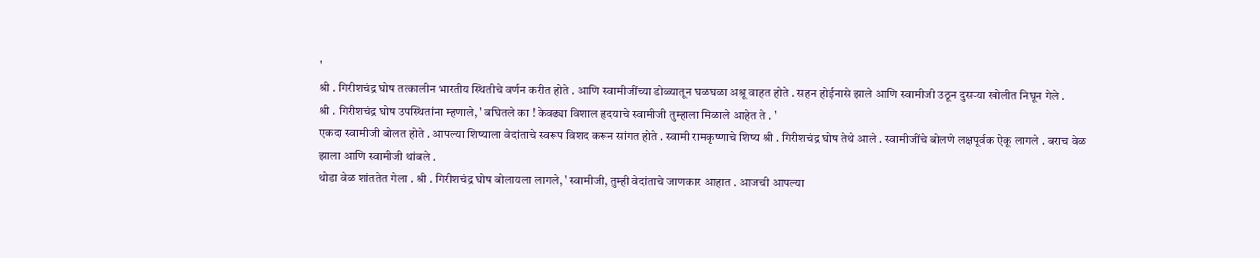'
श्री . गिरीशचंद्र घोष तत्कालीन भारतीय स्थितीचे वर्णन करीत होते . आणि स्वामीजींच्या डोळ्यातून घळघळा अश्रू वाहत होते . सहन होईनासे झाले आणि स्वामीजी उठून दुसऱ्या खोलीत निघून गेले .
श्री . गिरीशचंद्र घोष उपस्थितांना म्हणाले, ' बघितले का ! केवढ्या विशाल हृदयाचे स्वामीजी तुम्हाला मिळाले आहेत ते . '
एकदा स्वामीजी बोलत होते . आपल्या शिष्याला वेदांताचे स्वरूप विशद करून सांगत होते . स्वामी रामकृष्णाचे शिष्य श्री . गिरीशचंद्र घोष तेथे आले . स्वामीजींचे बोलणे लक्षपूर्वक ऐकू लागले . बराच वेळ झाला आणि स्वामीजी थांबले .
थोडा वेळ शांततेत गेला . श्री . गिरीशचंद्र घोष बोलायला लागले, ' स्वामीजी, तुम्ही वेदांताचे जाणकार आहात . आजची आपल्या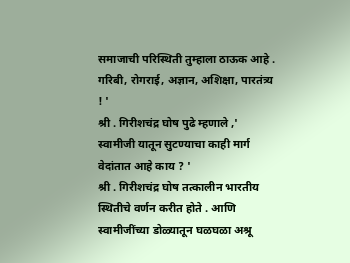समाजाची परिस्थिती तुम्हाला ठाऊक आहे . गरिबी, रोगराई, अज्ञान, अशिक्षा, पारतंत्र्य ! '
श्री . गिरीशचंद्र घोष पुढे म्हणाले ,' स्वामीजी यातून सुटण्याचा काही मार्ग वेदांतात आहे काय ? '
श्री . गिरीशचंद्र घोष तत्कालीन भारतीय स्थितीचे वर्णन करीत होते . आणि स्वामीजींच्या डोळ्यातून घळघळा अश्रू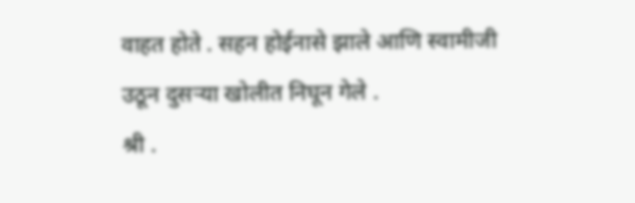वाहत होते . सहन होईनासे झाले आणि स्वामीजी उठून दुसऱ्या खोलीत निघून गेले .
श्री .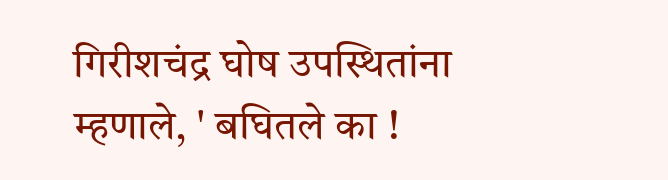गिरीशचंद्र घोष उपस्थितांना म्हणाले, ' बघितले का !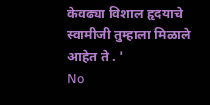केवढ्या विशाल हृदयाचे स्वामीजी तुम्हाला मिळाले आहेत ते . '
No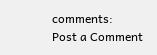comments:
Post a Comment